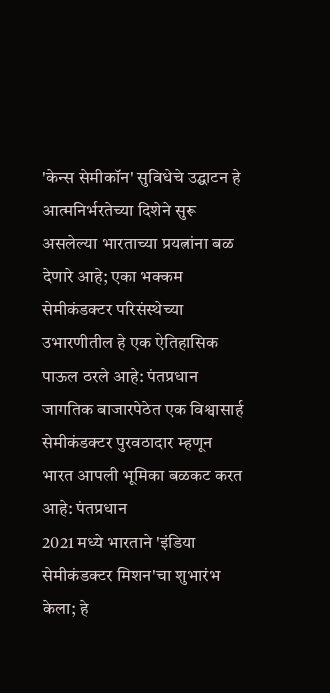'केन्स सेमीकॉन' सुविधेचे उद्घाटन हे आत्मनिर्भरतेच्या दिशेने सुरू असलेल्या भारताच्या प्रयत्नांना बळ देणारे आहे; एका भक्कम सेमीकंडक्टर परिसंस्थेच्या उभारणीतील हे एक ऐतिहासिक पाऊल ठरले आहे: पंतप्रधान
जागतिक बाजारपेठेत एक विश्वासार्ह सेमीकंडक्टर पुरवठादार म्हणून भारत आपली भूमिका बळकट करत आहे: पंतप्रधान
2021 मध्ये भारताने 'इंडिया सेमीकंडक्टर मिशन'चा शुभारंभ केला; हे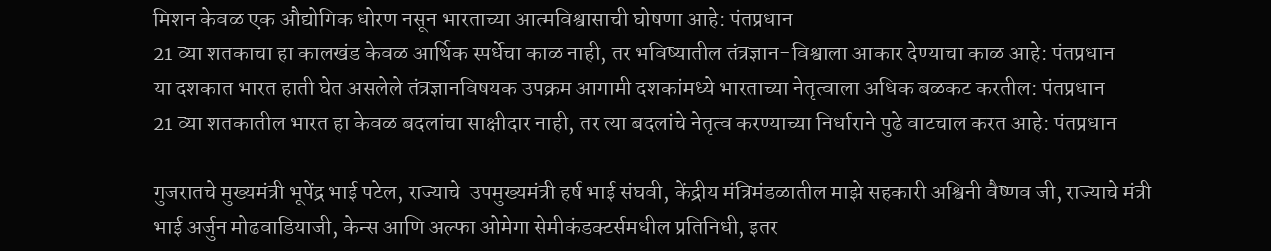मिशन केवळ एक औद्योगिक धोरण नसून भारताच्या आत्मविश्वासाची घोषणा आहे: पंतप्रधान
21 व्या शतकाचा हा कालखंड केवळ आर्थिक स्पर्धेचा काळ नाही, तर भविष्यातील तंत्रज्ञान-विश्वाला आकार देण्याचा काळ आहे: पंतप्रधान
या दशकात भारत हाती घेत असलेले तंत्रज्ञानविषयक उपक्रम आगामी दशकांमध्ये भारताच्या नेतृत्वाला अधिक बळकट करतील: पंतप्रधान
21 व्या शतकातील भारत हा केवळ बदलांचा साक्षीदार नाही, तर त्या बदलांचे नेतृत्व करण्याच्या निर्धाराने पुढे वाटचाल करत आहे: पंतप्रधान

गुजरातचे मुख्यमंत्री भूपेंद्र भाई पटेल, राज्याचे  उपमुख्यमंत्री हर्ष भाई संघवी, केंद्रीय मंत्रिमंडळातील माझे सहकारी अश्विनी वैष्णव जी, राज्याचे मंत्री भाई अर्जुन मोढवाडियाजी, केन्स आणि अल्फा ओमेगा सेमीकंडक्टर्समधील प्रतिनिधी, इतर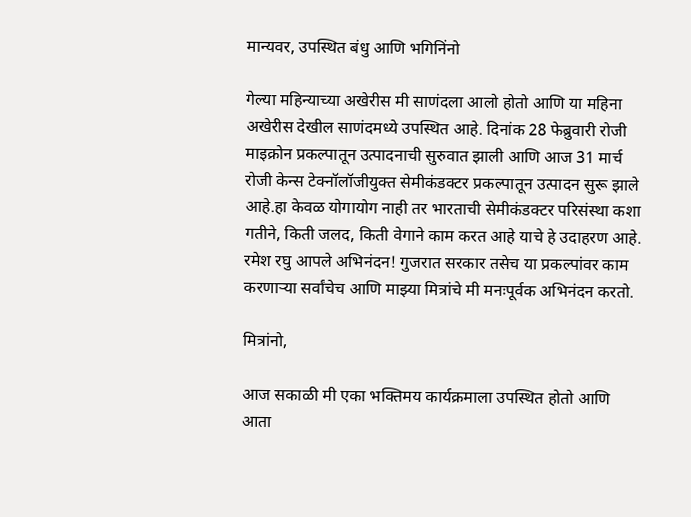मान्यवर, उपस्थित बंधु आणि भगिनिंनो

गेल्या महिन्याच्या अखेरीस मी साणंदला आलो होतो आणि या महिना अखेरीस देखील साणंदमध्ये उपस्थित आहे. दिनांक 28 फेब्रुवारी रोजी माइक्रोन प्रकल्पातून उत्पादनाची सुरुवात झाली आणि आज 31 मार्च रोजी केन्स टेक्नॉलॉजीयुक्त सेमीकंडक्टर प्रकल्पातून उत्पादन सुरू झाले आहे.हा केवळ योगायोग नाही तर भारताची सेमीकंडक्टर परिसंस्था कशा गतीने, किती जलद, किती वेगाने काम करत आहे याचे हे उदाहरण आहे. रमेश रघु आपले अभिनंदन! गुजरात सरकार तसेच या प्रकल्पांवर काम करणाऱ्या सर्वांचेच आणि माझ्या मित्रांचे मी मनःपूर्वक अभिनंदन करतो.

मित्रांनो,

आज सकाळी मी एका भक्तिमय कार्यक्रमाला उपस्थित होतो आणि आता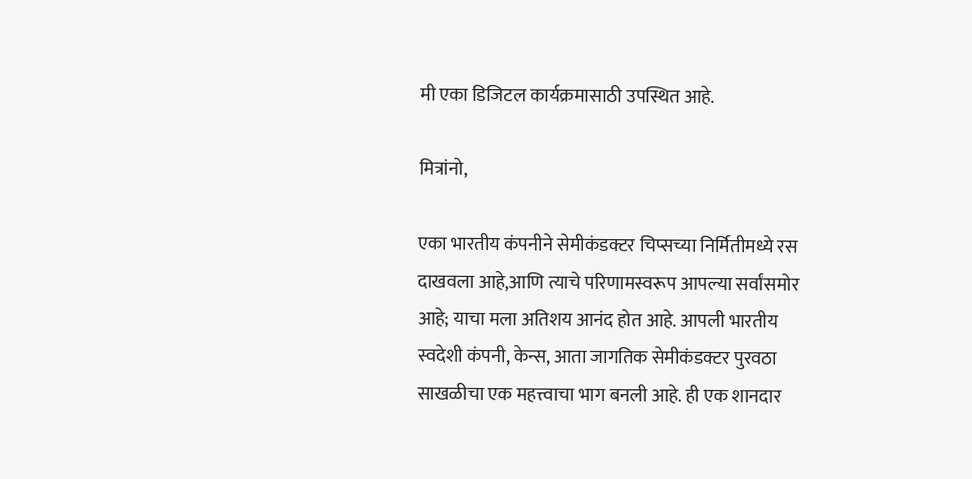मी एका डिजिटल कार्यक्रमासाठी उपस्थित आहे.

मित्रांनो,

एका भारतीय कंपनीने सेमीकंडक्टर चिप्सच्या निर्मितीमध्ये रस दाखवला आहे,आणि त्याचे परिणामस्वरूप आपल्या सर्वांसमोर आहे; याचा मला अतिशय आनंद होत आहे. आपली भारतीय स्वदेशी कंपनी, केन्स, आता जागतिक सेमीकंडक्टर पुरवठा साखळीचा एक महत्त्वाचा भाग बनली आहे. ही एक शानदार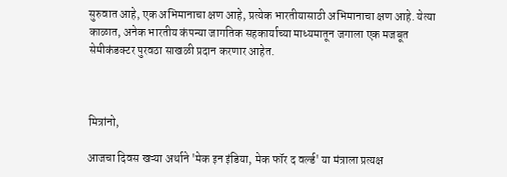सुरुवात आहे, एक अभिमानाचा क्षण आहे, प्रत्येक भारतीयासाठी अभिमानाचा क्षण आहे. येत्या काळात, अनेक भारतीय कंपन्या जागतिक सहकार्याच्या माध्यमातून जगाला एक मजबूत सेमीकंडक्टर पुरवठा साखळी प्रदान करणार आहेत.



मित्रांनो,

आजचा दिवस खऱ्या अर्थाने 'मेक इन इंडिया, मेक फॉर द वर्ल्ड' या मंत्राला प्रत्यक्ष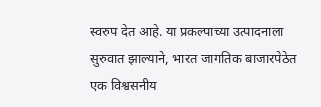स्वरुप देत आहे. या प्रकल्पाच्या उत्पादनाला सुरुवात झाल्याने, भारत जागतिक बाजारपेठेत एक विश्वसनीय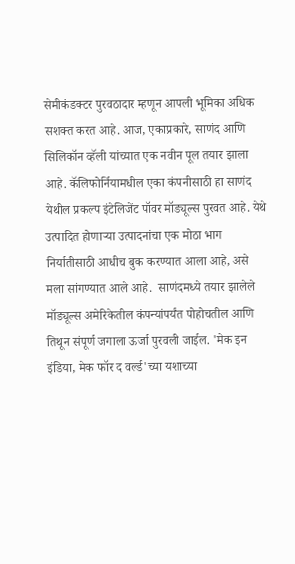सेमीकंडक्टर पुरवठादार म्हणून आपली भूमिका अधिक सशक्त करत आहे. आज, एकाप्रकारे, साणंद आणि सिलिकॉन व्हॅली यांच्यात एक नवीन पूल तयार झाला आहे. कॅलिफोर्नियामधील एका कंपनीसाठी हा साणंद येथील प्रकल्प इंटेलिजेंट पॉवर मॉड्यूल्स पुरवत आहे. येथे उत्पादित होणाऱ्या उत्पादनांचा एक मोठा भाग निर्यातीसाठी आधीच बुक करण्यात आला आहे, असे मला सांगण्यात आले आहे.  साणंदमध्ये तयार झालेले मॉड्यूल्स अमेरिकेतील कंपन्यांपर्यंत पोहोचतील आणि तिथून संपूर्ण जगाला ऊर्जा पुरवली जाईल. 'मेक इन इंडिया, मेक फॉर द वर्ल्ड'च्या यशाच्या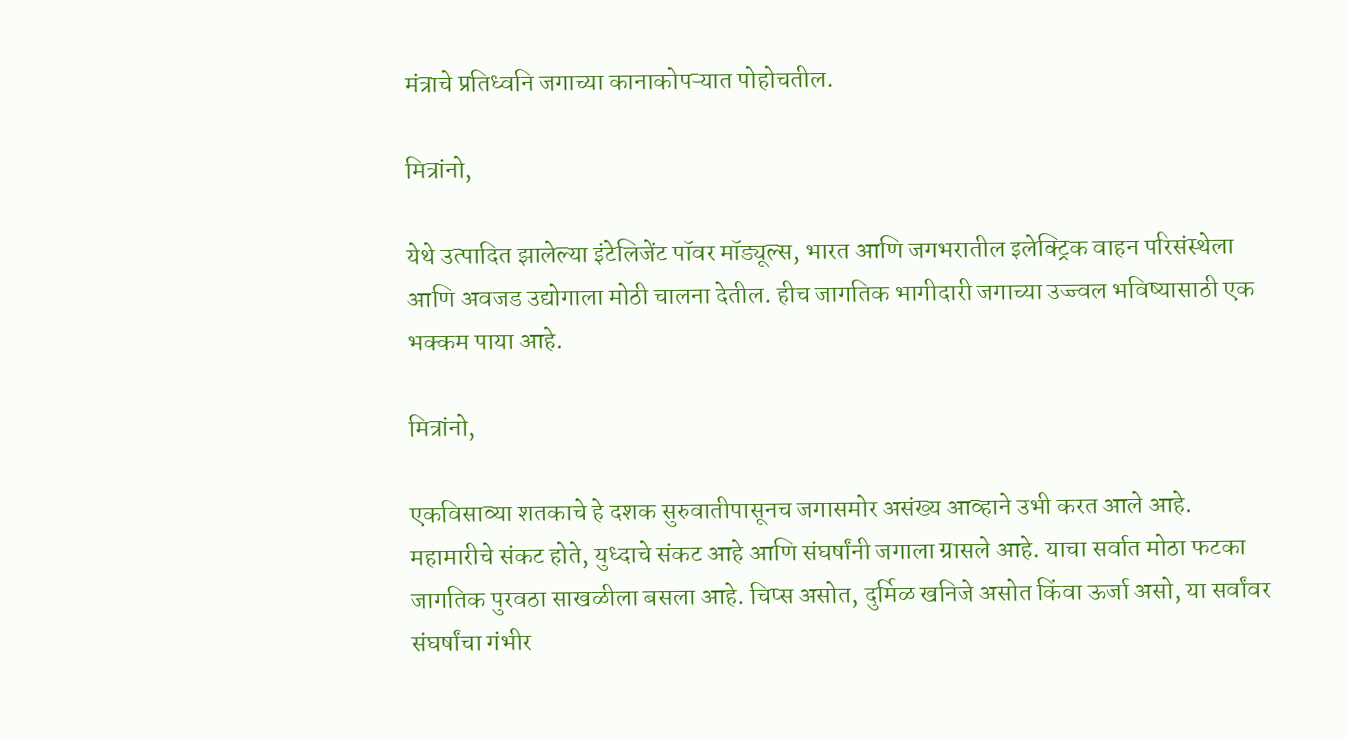मंत्राचे प्रतिध्वनि जगाच्या कानाकोपऱ्यात पोहोचतील.

मित्रांनो,

येथे उत्पादित झालेल्या इंटेलिजेंट पॉवर मॉड्यूल्स, भारत आणि जगभरातील इलेक्ट्रिक वाहन परिसंस्थेला आणि अवजड उद्योगाला मोठी चालना देतील. हीच जागतिक भागीदारी जगाच्या उज्ज्वल भविष्यासाठी एक भक्कम पाया आहे.

मित्रांनो,

एकविसाव्या शतकाचे हे दशक सुरुवातीपासूनच जगासमोर असंख्य आव्हाने उभी करत आले आहे. महामारीचे संकट होते, युध्दाचे संकट आहे आणि संघर्षांनी जगाला ग्रासले आहे. याचा सर्वात मोठा फटका जागतिक पुरवठा साखळीला बसला आहे. चिप्स असोत, दुर्मिळ खनिजे असोत किंवा ऊर्जा असो, या सर्वांवर संघर्षांचा गंभीर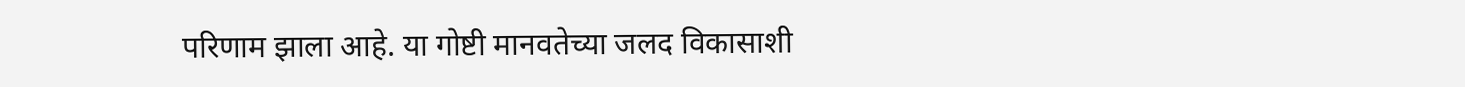परिणाम झाला आहे. या गोष्टी मानवतेच्या जलद विकासाशी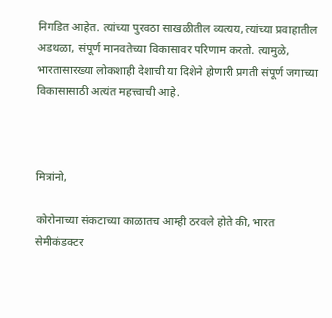निगडित आहेत. त्यांच्या पुरवठा साखळीतील व्यत्यय, त्यांच्या प्रवाहातील अडथळा, संपूर्ण मानवतेच्या विकासावर परिणाम करतो. त्यामुळे, भारतासारख्या लोकशाही देशाची या दिशेने होणारी प्रगती संपूर्ण जगाच्या विकासासाठी अत्यंत महत्त्वाची आहे.



मित्रांनो,

कोरोनाच्या संकटाच्या काळातच आम्ही ठरवले होते की, भारत सेमीकंडक्टर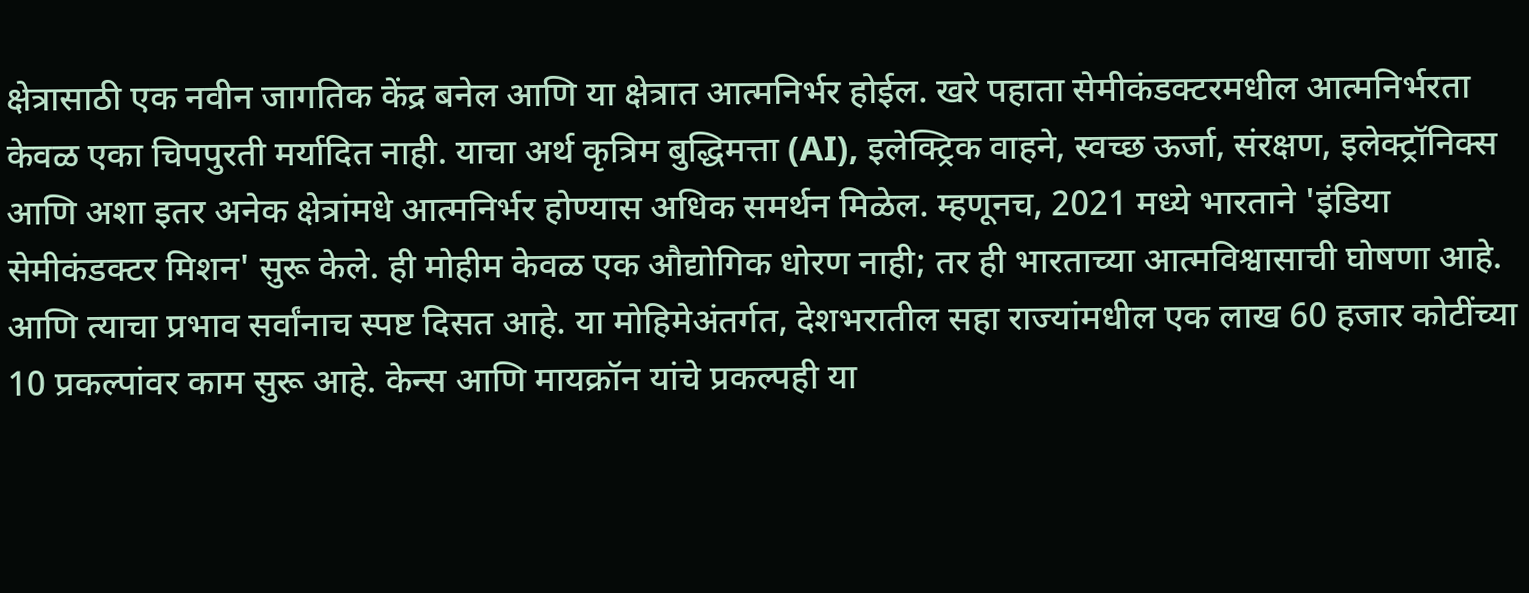क्षेत्रासाठी एक नवीन जागतिक केंद्र बनेल आणि या क्षेत्रात आत्मनिर्भर होईल. खरे पहाता सेमीकंडक्टरमधील आत्मनिर्भरता केवळ एका चिपपुरती मर्यादित नाही. याचा अर्थ कृत्रिम बुद्धिमत्ता (AI), इलेक्ट्रिक वाहने, स्वच्छ ऊर्जा, संरक्षण, इलेक्ट्रॉनिक्स आणि अशा इतर अनेक क्षेत्रांमधे आत्मनिर्भर होण्यास अधिक समर्थन मिळेल. म्हणूनच, 2021 मध्ये भारताने 'इंडिया सेमीकंडक्टर मिशन' सुरू केले. ही मोहीम केवळ एक औद्योगिक धोरण नाही; तर ही भारताच्या आत्मविश्वासाची घोषणा आहे. आणि त्याचा प्रभाव सर्वांनाच स्पष्ट दिसत आहे. या मोहिमेअंतर्गत, देशभरातील सहा राज्यांमधील एक लाख 60 हजार कोटींच्या 10 प्रकल्पांवर काम सुरू आहे. केन्स आणि मायक्रॉन यांचे प्रकल्पही या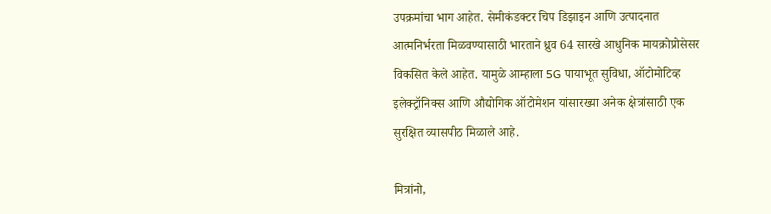उपक्रमांचा भाग आहेत. सेमीकंडक्टर चिप डिझाइन आणि उत्पादनात आत्मनिर्भरता मिळवण्यासाठी भारताने ध्रुव 64 सारखे आधुनिक मायक्रोप्रोसेसर विकसित केले आहेत. यामुळे आम्हाला 5G पायाभूत सुविधा, ऑटोमोटिव्ह इलेक्ट्रॉनिक्स आणि औद्योगिक ऑटोमेशन यांसारख्या अनेक क्षेत्रांसाठी एक सुरक्षित व्यासपीठ मिळाले आहे.

मित्रांनो,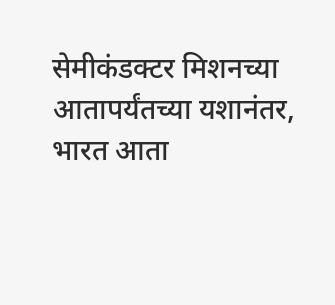सेमीकंडक्टर मिशनच्या आतापर्यंतच्या यशानंतर, भारत आता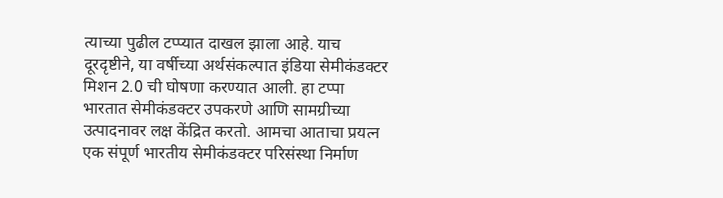त्याच्या पुढील टप्प्यात दाखल झाला आहे. याच दूरदृष्टीने, या वर्षीच्या अर्थसंकल्पात इंडिया सेमीकंडक्टर मिशन 2.0 ची घोषणा करण्यात आली. हा टप्पा भारतात सेमीकंडक्टर उपकरणे आणि सामग्रीच्या उत्पादनावर लक्ष केंद्रित करतो. आमचा आताचा प्रयत्न एक संपूर्ण भारतीय सेमीकंडक्टर परिसंस्था निर्माण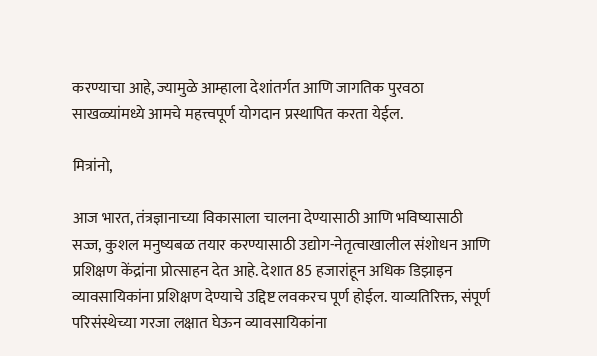करण्याचा आहे, ज्यामुळे आम्हाला देशांतर्गत आणि जागतिक पुरवठा साखळ्यांमध्ये आमचे महत्त्वपूर्ण योगदान प्रस्थापित करता येईल.

मित्रांनो,

आज भारत, तंत्रज्ञानाच्या विकासाला चालना देण्यासाठी आणि भविष्यासाठी सज्ज, कुशल मनुष्यबळ तयार करण्यासाठी उद्योग-नेतृत्वाखालील संशोधन आणि प्रशिक्षण केंद्रांना प्रोत्साहन देत आहे. देशात 85 हजारांहून अधिक डिझाइन व्यावसायिकांना प्रशिक्षण देण्याचे उद्दिष्ट लवकरच पूर्ण होईल. याव्यतिरिक्त, संपूर्ण परिसंस्थेच्या गरजा लक्षात घेऊन व्यावसायिकांना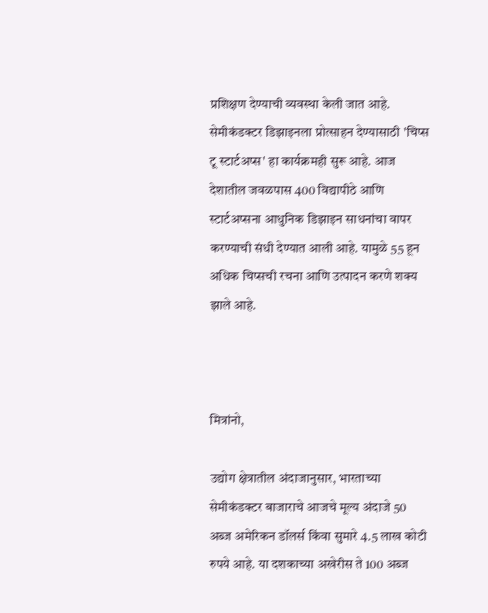प्रशिक्षण देण्याची व्यवस्था केली जात आहे. सेमीकंडक्टर डिझाइनला प्रोत्साहन देण्यासाठी 'चिप्स टू स्टार्टअप्स' हा कार्यक्रमही सुरू आहे. आज देशातील जवळपास 400 विद्यापीठे आणि स्टार्टअप्सना आधुनिक डिझाइन साधनांचा वापर करण्याची संधी देण्यात आली आहे. यामुळे 55 हून अधिक चिप्सची रचना आणि उत्पादन करणे शक्य झाले आहे.



मित्रांनो,

उद्योग क्षेत्रातील अंदाजानुसार, भारताच्या सेमीकंडक्टर बाजाराचे आजचे मूल्य अंदाजे 50 अब्ज अमेरिकन डॉलर्स किंवा सुमारे 4.5 लाख कोटी रुपये आहे. या दशकाच्या अखेरीस ते 100 अब्ज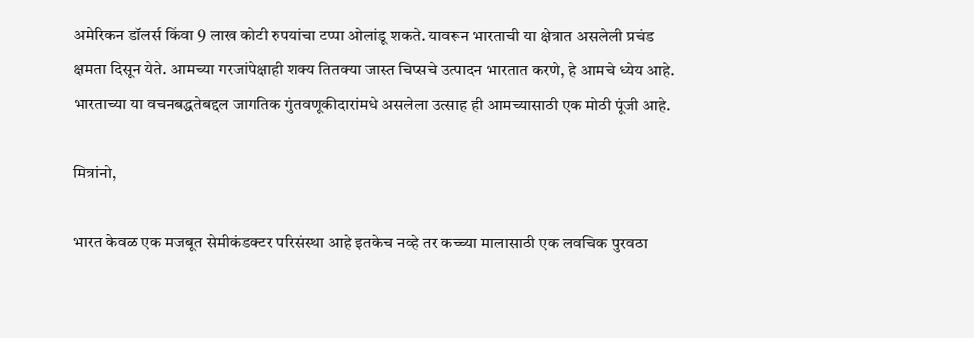अमेरिकन डॉलर्स किंवा 9 लाख कोटी रुपयांचा टप्पा ओलांडू शकते. यावरून भारताची या क्षेत्रात असलेली प्रचंड क्षमता दिसून येते. आमच्या गरजांपेक्षाही शक्य तितक्या जास्त चिप्सचे उत्पादन भारतात करणे, हे आमचे ध्येय आहे. भारताच्या या वचनबद्धतेबद्दल जागतिक गुंतवणूकीदारांमधे असलेला उत्साह ही आमच्यासाठी एक मोठी पूंजी आहे.

मित्रांनो,

भारत केवळ एक मजबूत सेमीकंडक्टर परिसंस्था आहे इतकेच नव्हे तर कच्च्या मालासाठी एक लवचिक पुरवठा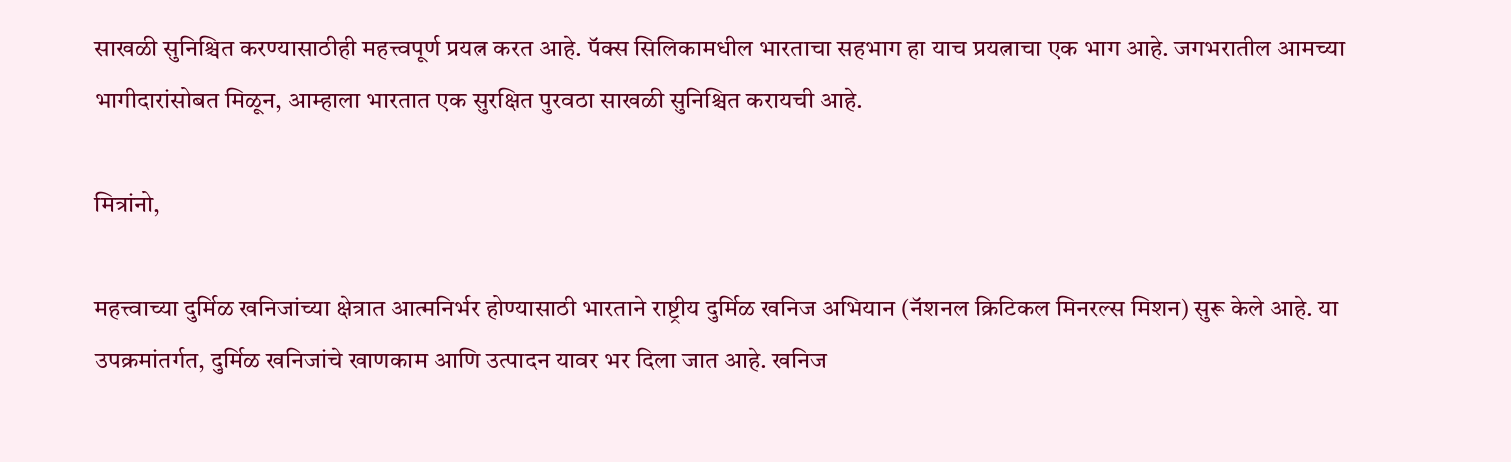साखळी सुनिश्चित करण्यासाठीही महत्त्वपूर्ण प्रयत्न करत आहे. पॅक्स सिलिकामधील भारताचा सहभाग हा याच प्रयत्नाचा एक भाग आहे. जगभरातील आमच्या भागीदारांसोबत मिळून, आम्हाला भारतात एक सुरक्षित पुरवठा साखळी सुनिश्चित करायची आहे.

मित्रांनो,

महत्त्वाच्या दुर्मिळ खनिजांच्या क्षेत्रात आत्मनिर्भर होण्यासाठी भारताने राष्ट्रीय दुर्मिळ खनिज अभियान (नॅशनल क्रिटिकल मिनरल्स मिशन) सुरू केले आहे. या उपक्रमांतर्गत, दुर्मिळ खनिजांचे खाणकाम आणि उत्पादन यावर भर दिला जात आहे. खनिज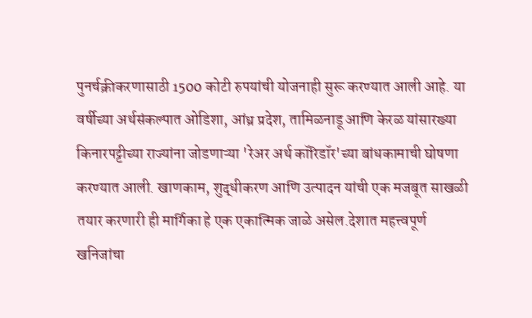पुनर्चक्रीकरणासाठी 1500 कोटी रुपयांची योजनाही सुरू करण्यात आली आहे. या वर्षीच्या अर्थसंकल्पात ओडिशा, आंध्र प्रदेश, तामिळनाडू आणि केरळ यांसारख्या किनारपट्टीच्या राज्यांना जोडणाऱ्या 'रेअर अर्थ कॉरिडॉर'च्या बांधकामाची घोषणा करण्यात आली. खाणकाम, शुद्धीकरण आणि उत्पादन यांची एक मजबूत साखळी तयार करणारी ही मार्गिका हे एक एकात्मिक जाळे असेल.देशात महत्त्वपूर्ण खनिजांचा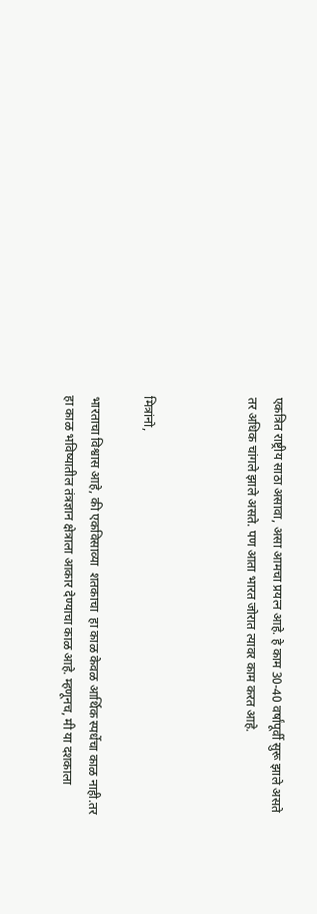एकत्रित राष्ट्रीय साठा असावा, असा आमचा प्रयत्न आहे. हे काम 30-40 वर्षांपूर्वी सुरू झाले असते तर अधिक चांगले झाले असते. पण आता भारत जोरात त्यावर काम करत आहे.



मित्रांनो,

भारताचा विश्वास आहे, की एकविसाव्या  शतकाचा  हा काळ केवळ आर्थिक स्पर्धेचा काळ नाही.तर हा काळ भविष्यातील तंत्रज्ञान क्षेत्राला आकार देण्याचा काळ आहे. म्हणूनच, मी या दशकाला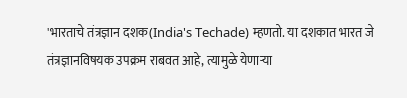'भारताचे तंत्रज्ञान‌ दशक(India's Techade) म्हणतो. या दशकात भारत जे तंत्रज्ञानविषयक उपक्रम राबवत आहे, त्यामुळे येणाऱ्या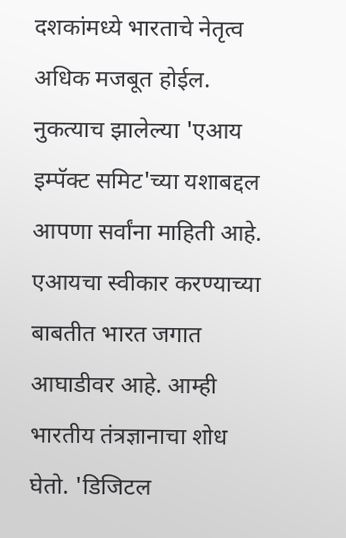दशकांमध्ये भारताचे नेतृत्व अधिक मजबूत होईल. नुकत्याच झालेल्या 'एआय इम्पॅक्ट समिट'च्या यशाबद्दल आपणा सर्वांना माहिती आहे. एआयचा स्वीकार करण्याच्या बाबतीत भारत जगात आघाडीवर आहे. आम्ही भारतीय तंत्रज्ञानाचा शोध घेतो. 'डिजिटल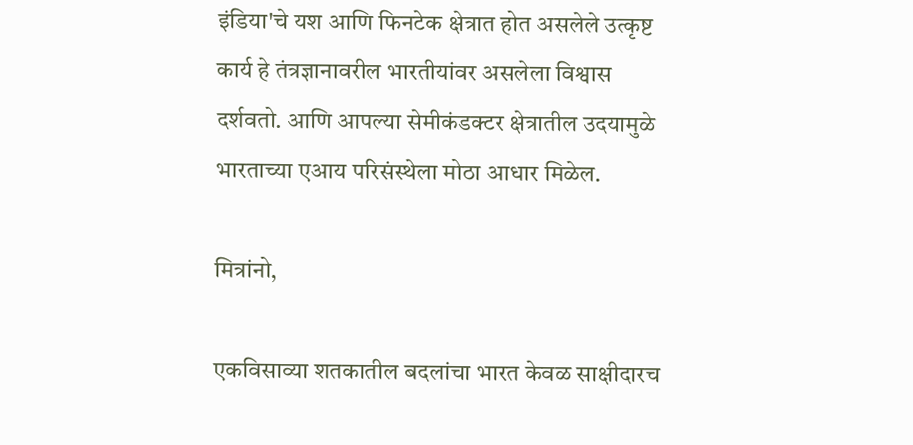इंडिया'चे यश आणि फिनटेक क्षेत्रात होत असलेले उत्कृष्ट कार्य हे तंत्रज्ञानावरील भारतीयांवर असलेला विश्वास दर्शवतो. आणि आपल्या सेमीकंडक्टर क्षेत्रातील उदयामुळे भारताच्या एआय परिसंस्थेला मोठा आधार मिळेल.

मित्रांनो,

एकविसाव्या शतकातील बदलांचा भारत केवळ साक्षीदारच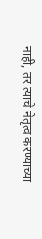नाही, तर त्याचे नेतृत्व करण्याच्या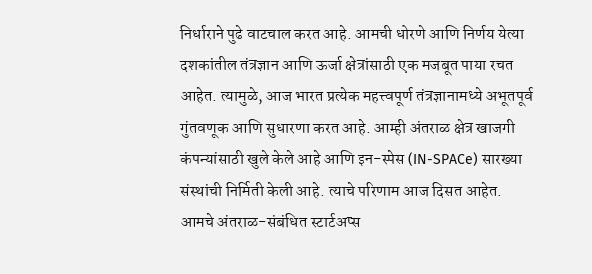निर्धाराने पुढे वाटचाल करत आहे. आमची धोरणे आणि निर्णय येत्या दशकांतील तंत्रज्ञान आणि ऊर्जा क्षेत्रांसाठी एक मजबूत पाया रचत आहेत. त्यामुळे, आज भारत प्रत्येक महत्त्वपूर्ण तंत्रज्ञानामध्ये अभूतपूर्व गुंतवणूक आणि सुधारणा करत आहे. आम्ही अंतराळ क्षेत्र खाजगी कंपन्यांसाठी खुले केले आहे आणि इन-स्पेस (IN-SPACe) सारख्या संस्थांची निर्मिती केली आहे. त्याचे परिणाम आज दिसत आहेत. आमचे अंतराळ-संबंधित स्टार्टअप्स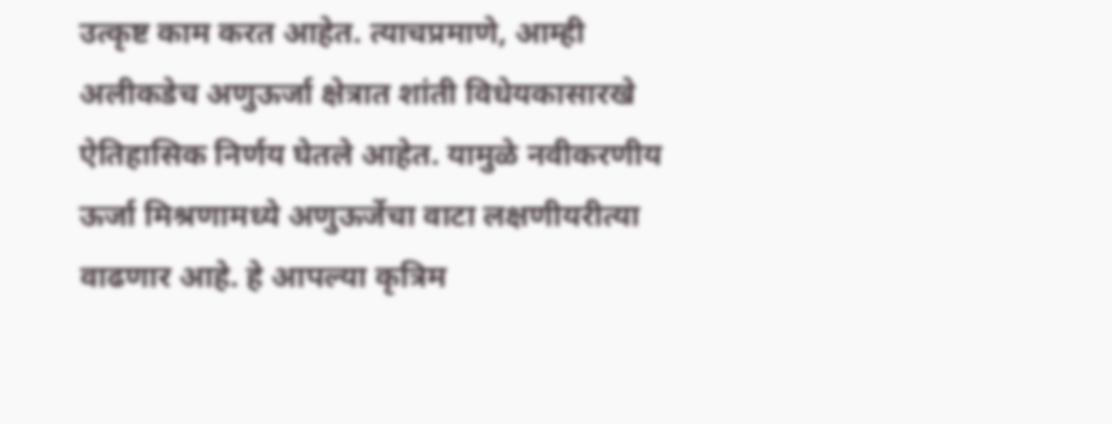उत्कृष्ट काम करत आहेत. त्याचप्रमाणे, आम्ही अलीकडेच अणुऊर्जा क्षेत्रात शांती विधेयकासारखे ऐतिहासिक निर्णय घेतले आहेत. यामुळे नवीकरणीय ऊर्जा मिश्रणामध्ये अणुऊर्जेचा वाटा लक्षणीयरीत्या वाढणार आहे. हे आपल्या कृत्रिम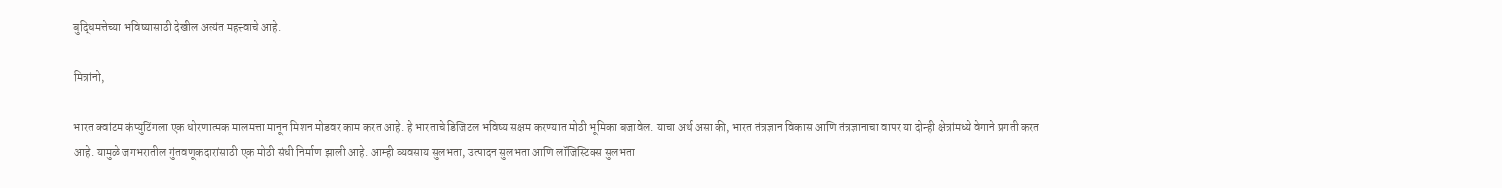बुद्धिमत्तेच्या भविष्यासाठी देखील अत्यंत महत्त्वाचे आहे.

मित्रांनो,

भारत क्वांटम कंप्युटिंगला एक धोरणात्मक मालमत्ता मानून मिशन मोडवर काम करत आहे. हे भारताचे डिजिटल भविष्य सक्षम करण्यात मोठी भूमिका बजावेल. याचा अर्थ असा की, भारत तंत्रज्ञान विकास आणि तंत्रज्ञानाचा वापर या दोन्ही क्षेत्रांमध्ये वेगाने प्रगती करत आहे. यामुळे जगभरातील गुंतवणूकदारांसाठी एक मोठी संधी निर्माण झाली आहे. आम्ही व्यवसाय सुलभता, उत्पादन सुलभता आणि लॉजिस्टिक्स सुलभता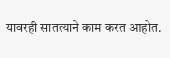यावरही सातत्याने काम करत आहोत.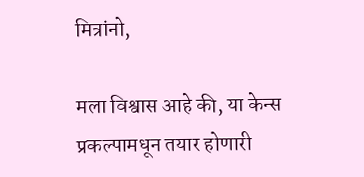मित्रांनो,

मला विश्वास आहे की, या केन्स प्रकल्पामधून तयार होणारी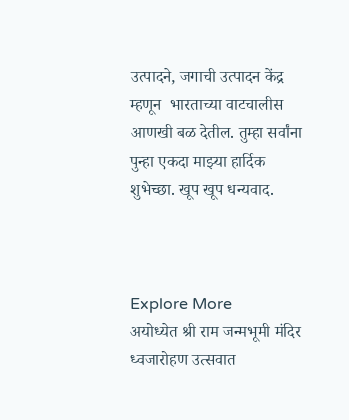उत्पादने, जगाची उत्पादन केंद्र म्हणून  भारताच्या वाटचालीस आणखी बळ देतील. तुम्हा सर्वांना पुन्हा एकदा माझ्या हार्दिक शुभेच्छा. खूप खूप धन्यवाद.



Explore More
अयोध्येत श्री राम जन्मभूमी मंदिर ध्वजारोहण उत्सवात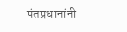पंतप्रधानांनी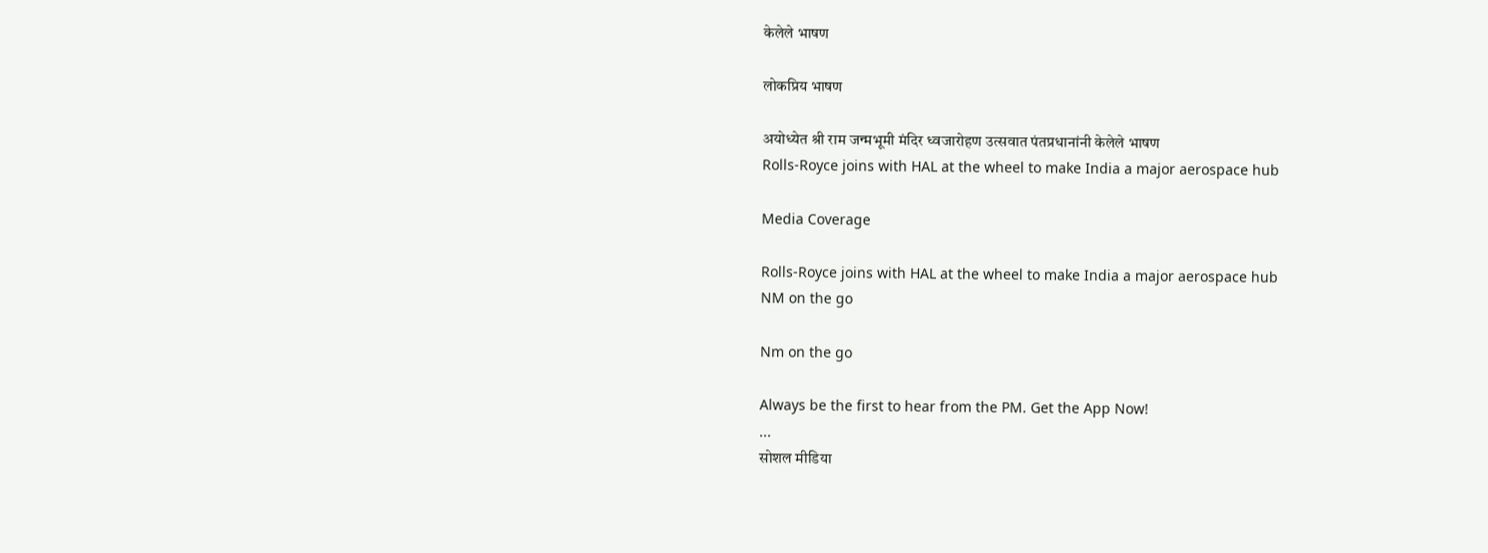केलेले भाषण

लोकप्रिय भाषण

अयोध्येत श्री राम जन्मभूमी मंदिर ध्वजारोहण उत्सवात पंतप्रधानांनी केलेले भाषण
Rolls-Royce joins with HAL at the wheel to make India a major aerospace hub

Media Coverage

Rolls-Royce joins with HAL at the wheel to make India a major aerospace hub
NM on the go

Nm on the go

Always be the first to hear from the PM. Get the App Now!
...
सोशल मीडिया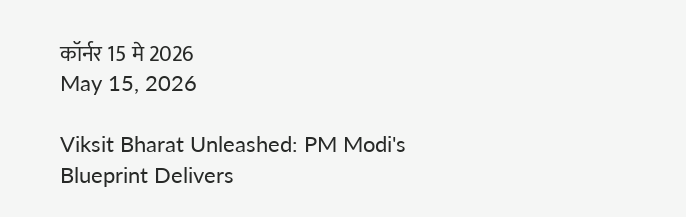कॉर्नर 15 मे 2026
May 15, 2026

Viksit Bharat Unleashed: PM Modi's Blueprint Delivers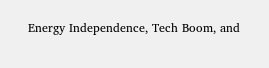Energy Independence, Tech Boom, and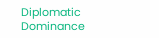Diplomatic Dominance